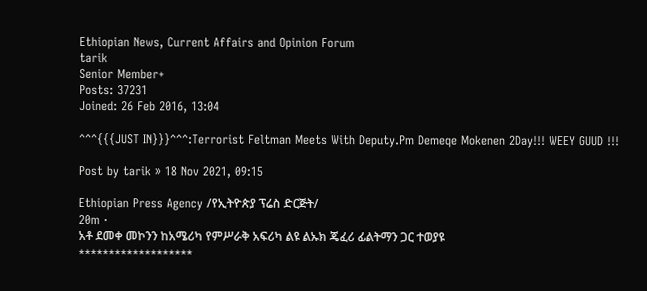Ethiopian News, Current Affairs and Opinion Forum
tarik
Senior Member+
Posts: 37231
Joined: 26 Feb 2016, 13:04

^^^{{{JUST IN}}}^^^:Terrorist Feltman Meets With Deputy.Pm Demeqe Mokenen 2Day!!! WEEY GUUD !!!

Post by tarik » 18 Nov 2021, 09:15

Ethiopian Press Agency /የኢትዮጵያ ፕሬስ ድርጅት/
20m ·
አቶ ደመቀ መኮንን ከአሜሪካ የምሥራቅ አፍሪካ ልዩ ልኡክ ጄፈሪ ፊልትማን ጋር ተወያዩ
*******************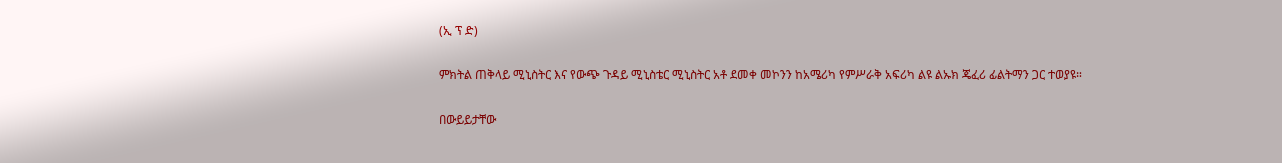(ኢ ፕ ድ)

ምክትል ጠቅላይ ሚኒስትር እና የውጭ ጉዳይ ሚኒስቴር ሚኒስትር አቶ ደመቀ መኮንን ከአሜሪካ የምሥራቅ አፍሪካ ልዩ ልኡክ ጄፈሪ ፊልትማን ጋር ተወያዩ።

በውይይታቸው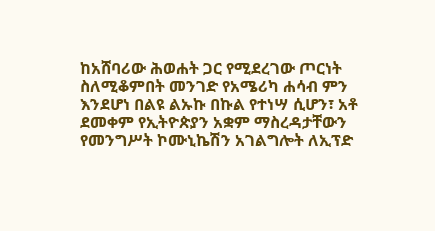ከአሸባሪው ሕወሐት ጋር የሚደረገው ጦርነት ስለሚቆምበት መንገድ የአሜሪካ ሐሳብ ምን እንደሆነ በልዩ ልኡኩ በኩል የተነሣ ሲሆን፣ አቶ ደመቀም የኢትዮጵያን አቋም ማስረዳታቸውን የመንግሥት ኮሙኒኬሽን አገልግሎት ለኢፕድ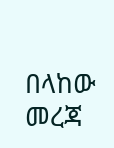በላከው መረጃ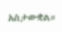አስታውቋል።